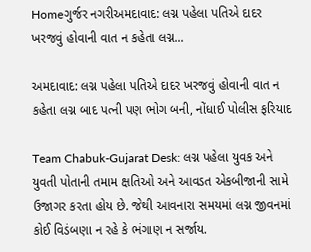Homeગુર્જર નગરીઅમદાવાદ: લગ્ન પહેલા પતિએ દાદર ખરજવું હોવાની વાત ન કહેતા લગ્ન...

અમદાવાદ: લગ્ન પહેલા પતિએ દાદર ખરજવું હોવાની વાત ન કહેતા લગ્ન બાદ પત્ની પણ ભોગ બની, નોંધાઈ પોલીસ ફરિયાદ

Team Chabuk-Gujarat Desk: લગ્ન પહેલા યુવક અને યુવતી પોતાની તમામ ક્ષતિઓ અને આવડત એકબીજાની સામે ઉજાગર કરતા હોય છે. જેથી આવનારા સમયમાં લગ્ન જીવનમાં કોઈ વિડંબણા ન રહે કે ભંગાણ ન સર્જાય.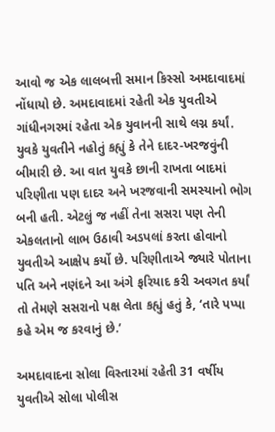આવો જ એક લાલબત્તી સમાન કિસ્સો અમદાવાદમાં નોંધાયો છે. અમદાવાદમાં રહેતી એક યુવતીએ ગાંધીનગરમાં રહેતા એક યુવાનની સાથે લગ્ન કર્યાં. યુવકે યુવતીને નહોતું કહ્યું કે તેને દાદર-ખરજવુંની બીમારી છે. આ વાત યુવકે છાની રાખતા બાદમાં પરિણીતા પણ દાદર અને ખરજવાની સમસ્યાનો ભોગ બની હતી. એટલું જ નહીં તેના સસરા પણ તેની એકલતાનો લાભ ઉઠાવી અડપલાં કરતા હોવાનો યુવતીએ આક્ષેપ કર્યો છે. પરિણીતાએ જ્યારે પોતાના પતિ અને નણંદને આ અંગે ફરિયાદ કરી અવગત કર્યાં તો તેમણે સસરાનો પક્ષ લેતા કહ્યું હતું કે, ‘તારે પપ્પા કહે એમ જ કરવાનું છે.’

અમદાવાદના સોલા વિસ્તારમાં રહેતી 31 વર્ષીય યુવતીએ સોલા પોલીસ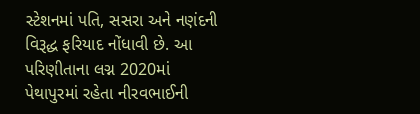સ્ટેશનમાં પતિ, સસરા અને નણંદની વિરૂદ્ધ ફરિયાદ નોંધાવી છે. આ પરિણીતાના લગ્ન 2020માં પેથાપુરમાં રહેતા નીરવભાઈની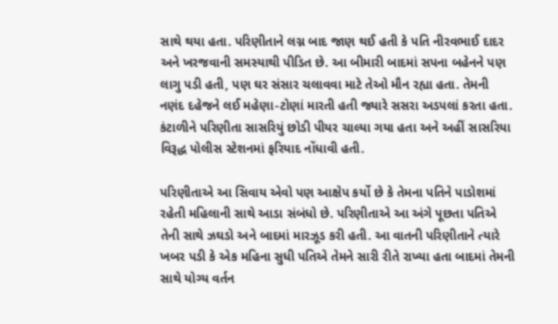સાથે થયા હતા. પરિણીતાને લગ્ન બાદ જાણ થઈ હતી કે પતિ નીરવભાઈ દાદર અને ખરજવાની સમસ્યાથી પીડિત છે. આ બીમારી બાદમાં સપના બહેનને પણ લાગુ પડી હતી, પણ ઘર સંસાર ચલાવવા માટે તેઓ મૌન રહ્યા હતા. તેમની નણંદ દહેજને લઈ મહેણા-ટોણાં મારતી હતી જ્યારે સસરા અડપલાં કરતા હતા. કંટાળીને પરિણીતા સાસરિયું છોડી પીયર ચાલ્યા ગયા હતા અને અહીં સાસરિયા વિરૂદ્ધ પોલીસ સ્ટેશનમાં ફરિયાદ નોંધાવી હતી.

પરિણીતાએ આ સિવાય એવો પણ આક્ષેપ કર્યો છે કે તેમના પતિને પાડોશમાં રહેતી મહિલાની સાથે આડા સંબંધો છે. પરિણીતાએ આ અંગે પૂછતા પતિએ તેની સાથે ઝઘડો અને બાદમાં મારઝૂડ કરી હતી. આ વાતની પરિણીતાને ત્યારે ખબર પડી કે એક મહિના સુધી પતિએ તેમને સારી રીતે રાખ્યા હતા બાદમાં તેમની સાથે યોગ્ય વર્તન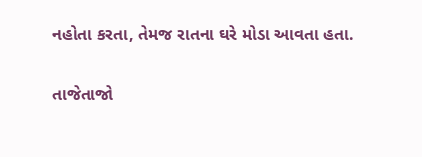નહોતા કરતા, તેમજ રાતના ઘરે મોડા આવતા હતા.

તાજેતાજો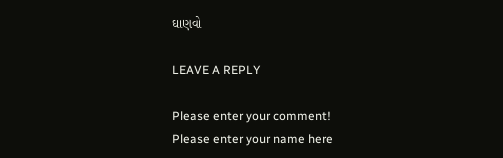ઘાણવો

LEAVE A REPLY

Please enter your comment!
Please enter your name here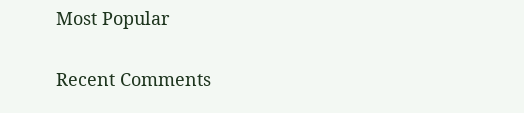Most Popular

Recent Comments